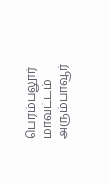பெரம்பலூர் மாவட்டம் அரும்பாவூர்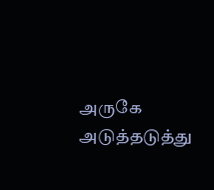அருகே அடுத்தடுத்து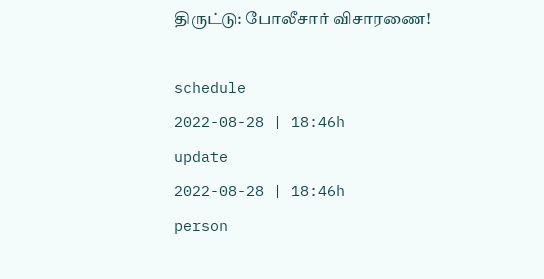திருட்டு: போலீசார் விசாரணை!

schedule
2022-08-28 | 18:46h
update
2022-08-28 | 18:46h
person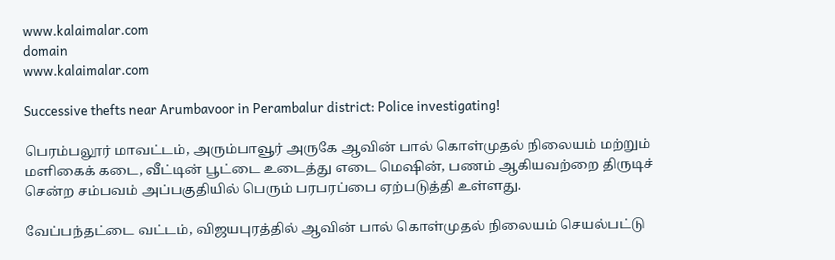www.kalaimalar.com
domain
www.kalaimalar.com

Successive thefts near Arumbavoor in Perambalur district: Police investigating!

பெரம்பலூர் மாவட்டம், அரும்பாவூர் அருகே ஆவின் பால் கொள்முதல் நிலையம் மற்றும் மளிகைக் கடை, வீட்டின் பூட்டை உடைத்து எடை மெஷின், பணம் ஆகியவற்றை திருடிச் சென்ற சம்பவம் அப்பகுதியில் பெரும் பரபரப்பை ஏற்படுத்தி உள்ளது.

வேப்பந்தட்டை வட்டம், விஜயபுரத்தில் ஆவின் பால் கொள்முதல் நிலையம் செயல்பட்டு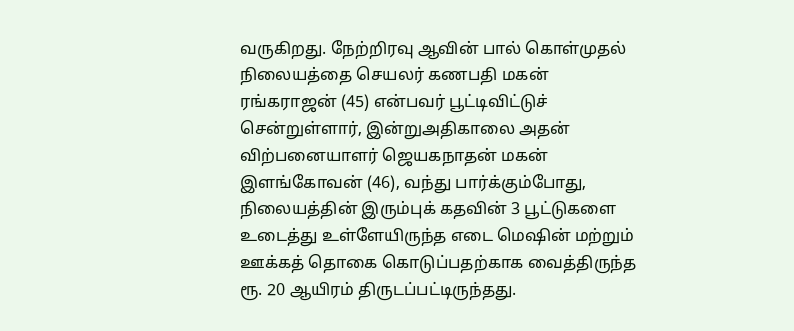வருகிறது. நேற்றிரவு ஆவின் பால் கொள்முதல் நிலையத்தை செயலர் கணபதி மகன் ரங்கராஜன் (45) என்பவர் பூட்டிவிட்டுச் சென்றுள்ளார், இன்றுஅதிகாலை அதன் விற்பனையாளர் ஜெயகநாதன் மகன் இளங்கோவன் (46), வந்து பார்க்கும்போது, நிலையத்தின் இரும்புக் கதவின் 3 பூட்டுகளை உடைத்து உள்ளேயிருந்த எடை மெஷின் மற்றும் ஊக்கத் தொகை கொடுப்பதற்காக வைத்திருந்த ரூ. 20 ஆயிரம் திருடப்பட்டிருந்தது.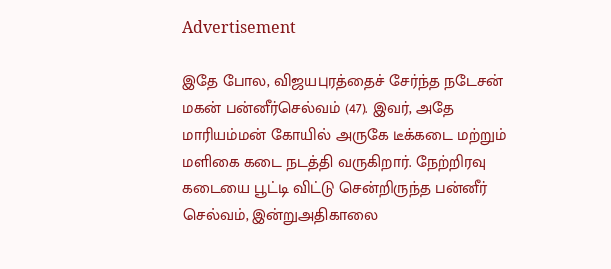Advertisement

இதே போல, விஜயபுரத்தைச் சேர்ந்த நடேசன் மகன் பன்னீர்செல்வம் (47). இவர், அதே மாரியம்மன் கோயில் அருகே டீக்கடை மற்றும் மளிகை கடை நடத்தி வருகிறார். நேற்றிரவு கடையை பூட்டி விட்டு சென்றிருந்த பன்னீர் செல்வம், இன்றுஅதிகாலை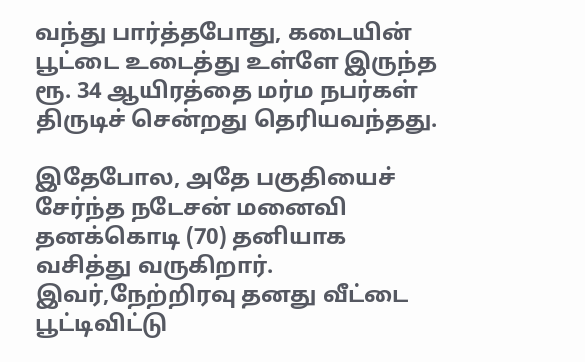வந்து பார்த்தபோது, கடையின் பூட்டை உடைத்து உள்ளே இருந்த ரூ. 34 ஆயிரத்தை மர்ம நபர்கள் திருடிச் சென்றது தெரியவந்தது.

இதேபோல, அதே பகுதியைச் சேர்ந்த நடேசன் மனைவி தனக்கொடி (70) தனியாக வசித்து வருகிறார். இவர்,நேற்றிரவு தனது வீட்டை பூட்டிவிட்டு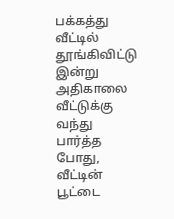பக்கத்து வீட்டில் தூங்கிவிட்டு இன்று அதிகாலை வீட்டுக்கு வந்து பார்த்த போது, வீட்டின் பூட்டை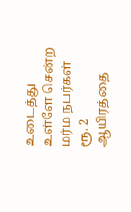உடைத்து உள்ளே சென்ற மர்ம நபர்கள் ரூ. 2 ஆயிரத்தை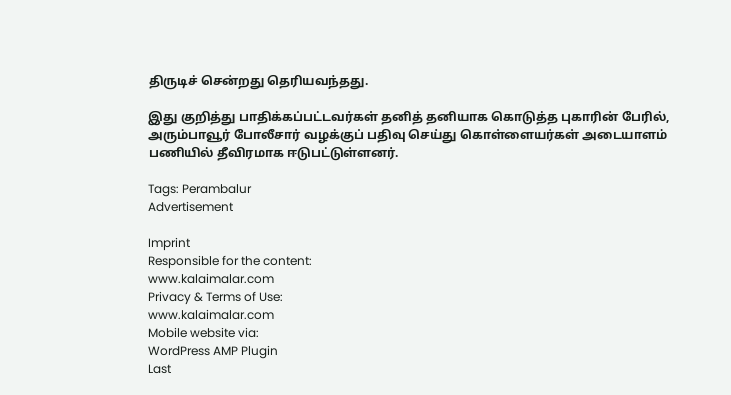திருடிச் சென்றது தெரியவந்தது.

இது குறித்து பாதிக்கப்பட்டவர்கள் தனித் தனியாக கொடுத்த புகாரின் பேரில், அரும்பாவூர் போலீசார் வழக்குப் பதிவு செய்து கொள்ளையர்கள் அடையாளம் பணியில் தீவிரமாக ஈடுபட்டுள்ளனர்.

Tags: Perambalur
Advertisement

Imprint
Responsible for the content:
www.kalaimalar.com
Privacy & Terms of Use:
www.kalaimalar.com
Mobile website via:
WordPress AMP Plugin
Last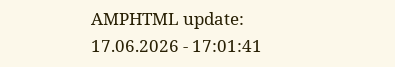AMPHTML update:
17.06.2026 - 17:01:41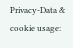Privacy-Data & cookie usage: